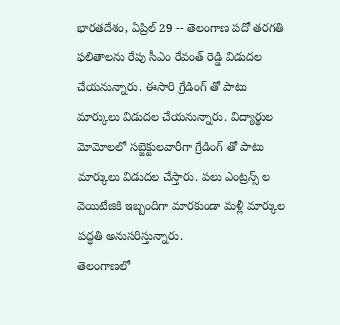భారతదేశం, ఏప్రిల్ 29 -- తెలంగాణ పదో తరగతి ఫలితాలను రేపు సీఎం రేవంత్ రెడ్డి విడుదల చేయనున్నారు. ఈసారి గ్రేడింగ్ తో పాటు మార్కులు విడుదల చేయనున్నారు. విద్యార్థుల మోమోలలో సబ్జెక్టులవారీగా గ్రేడింగ్ తో పాటు మార్కులు విడుదల చేస్తారు. పలు ఎంట్రన్స్ ల వెయిటేజికి ఇబ్బందిగా మారకుండా మళ్లీ మార్కుల పద్ధతి అనుసరిస్తున్నారు.
తెలంగాణలో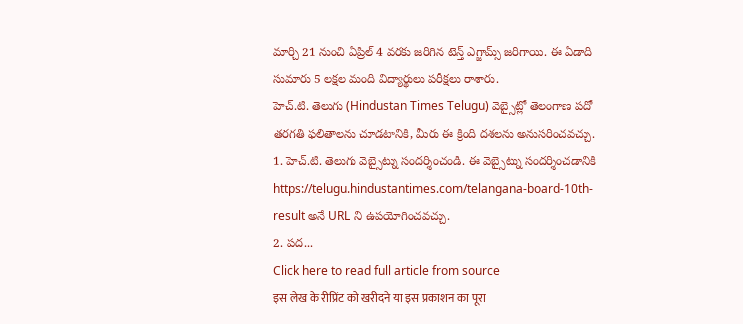మార్చి 21 నుంచి ఏప్రిల్ 4 వరకు జరిగిన టెన్త్ ఎగ్జామ్స్ జరిగాయి. ఈ ఏడాది సుమారు 5 లక్షల మంది విద్యార్థులు పరీక్షలు రాశారు.
హెచ్.టి. తెలుగు (Hindustan Times Telugu) వెబ్సైట్లో తెలంగాణ పదో తరగతి ఫలితాలను చూడటానికి, మీరు ఈ క్రింది దశలను అనుసరించవచ్చు.
1. హెచ్.టి. తెలుగు వెబ్సైట్ను సందర్శించండి. ఈ వెబ్సైట్ను సందర్శించడానికి https://telugu.hindustantimes.com/telangana-board-10th-result అనే URL ని ఉపయోగించవచ్చు.
2. పద...
Click here to read full article from source
इस लेख के रीप्रिंट को खरीदने या इस प्रकाशन का पूरा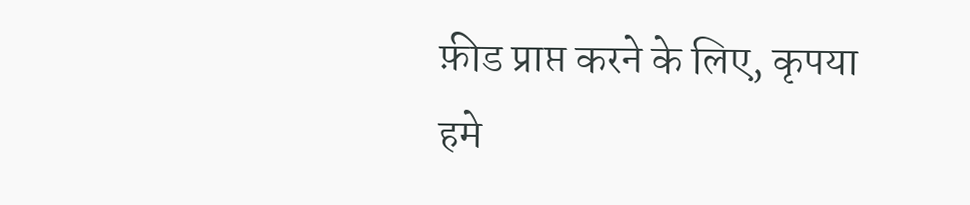फ़ीड प्राप्त करने के लिए, कृपया
हमे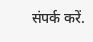संपर्क करें.